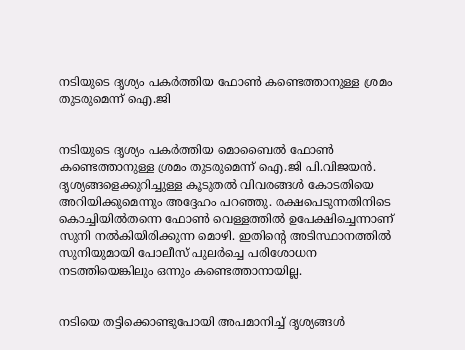നടിയുടെ ദൃശ്യം പകര്‍ത്തിയ ഫോണ്‍ കണ്ടെത്താനുള്ള ശ്രമം തുടരുമെന്ന് ഐ.ജി


നടിയുടെ ദൃശ്യം പകർത്തിയ മൊബൈൽ ഫോൺ കണ്ടെത്താനുള്ള ശ്രമം തുടരുമെന്ന് ഐ.ജി പി.വിജയന്‍. ദൃശ്യങ്ങളെക്കുറിച്ചുള്ള കൂടുതല്‍ വിവരങ്ങള്‍ കോടതിയെ അറിയിക്കുമെന്നും അദ്ദേഹം പറഞ്ഞു. രക്ഷപെടുന്നതിനിടെ കൊച്ചിയിൽ‌തന്നെ ഫോണ്‍ വെള്ളത്തിൽ ഉപേക്ഷിച്ചെന്നാണ് സുനി നൽകിയിരിക്കുന്ന മൊഴി. ഇതിന്‍റെ അടിസ്ഥാനത്തിൽ സുനിയുമായി പോലീസ് പുലർച്ചെ പരിശോധന നടത്തിയെങ്കിലും ഒന്നും കണ്ടെത്താനായില്ല.


നടിയെ തട്ടിക്കൊണ്ടുപോയി അപമാനിച്ച് ദൃശ്യങ്ങൾ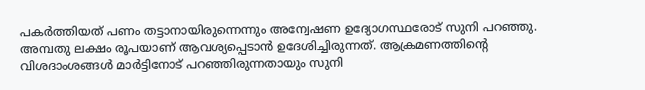പകർത്തിയത് പണം തട്ടാനായിരുന്നെന്നും അന്വേഷണ ഉദ്യോഗസ്ഥരോട് സുനി പറഞ്ഞു. അമ്പതു ലക്ഷം രൂപയാണ് ആവശ്യപ്പെടാൻ ഉദേശിച്ചിരുന്നത്. ആക്രമണത്തിന്റെ വിശദാംശങ്ങൾ മാർട്ടിനോട് പറഞ്ഞിരുന്നതായും സുനി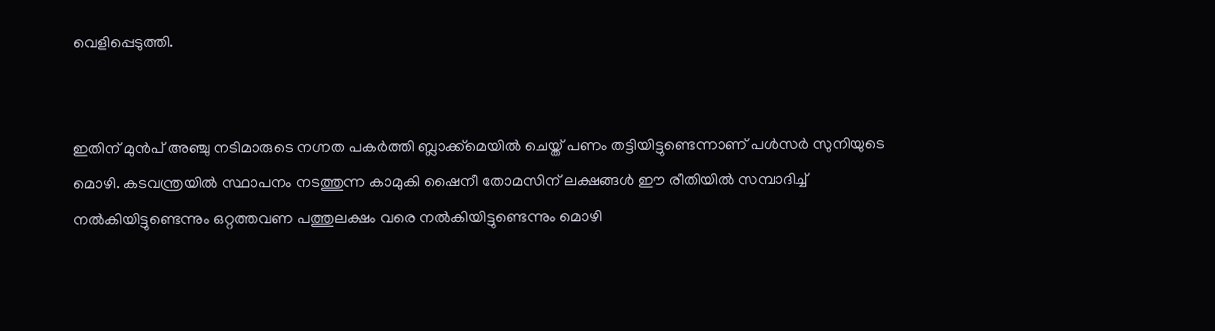വെളിപ്പെടുത്തി.


ഇതിന് മുന്‍പ് അഞ്ചു നടിമാരുടെ നഗ്നത പകര്‍ത്തി ബ്ലാക്ക്മെയില്‍ ചെയ്ത് പണം തട്ടിയിട്ടുണ്ടെന്നാണ് പള്‍സര്‍ സുനിയുടെ മൊഴി. കടവന്ത്രയില്‍ സ്ഥാപനം നടത്തുന്ന കാമുകി ഷൈനീ തോമസിന് ലക്ഷങ്ങള്‍ ഈ രീതിയില്‍ സമ്പാദിച്ച്‌ നല്‍കിയിട്ടുണ്ടെന്നും ഒറ്റത്തവണ പത്തുലക്ഷം വരെ നല്‍കിയിട്ടുണ്ടെന്നും മൊഴി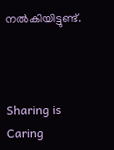നല്‍കിയിട്ടുണ്ട്.



Sharing is Caring